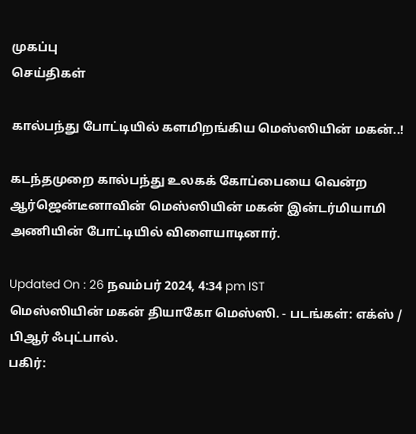முகப்பு
செய்திகள்

கால்பந்து போட்டியில் களமிறங்கிய மெஸ்ஸியின் மகன்..!

கடந்தமுறை கால்பந்து உலகக் கோப்பையை வென்ற ஆர்ஜென்டீனாவின் மெஸ்ஸியின் மகன் இன்டர்மியாமி அணியின் போட்டியில் விளையாடினார்.

Updated On : 26 நவம்பர் 2024, 4:34 pm IST
மெஸ்ஸியின் மகன் தியாகோ மெஸ்ஸி. - படங்கள்: எக்ஸ் / பிஆர் ஃபுட்பால்.
பகிர்: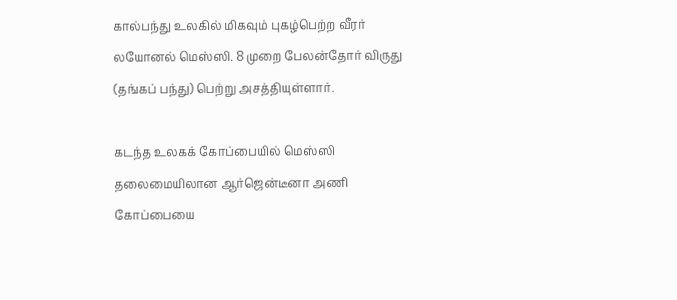கால்பந்து உலகில் மிகவும் புகழ்பெற்ற வீரர் லயோனல் மெஸ்ஸி. 8 முறை பேலன்தோர் விருது (தங்கப் பந்து) பெற்று அசத்தியுள்ளார்.

கடந்த உலகக் கோப்பையில் மெஸ்ஸி தலைமையிலான ஆர்ஜென்டீனா அணி கோப்பையை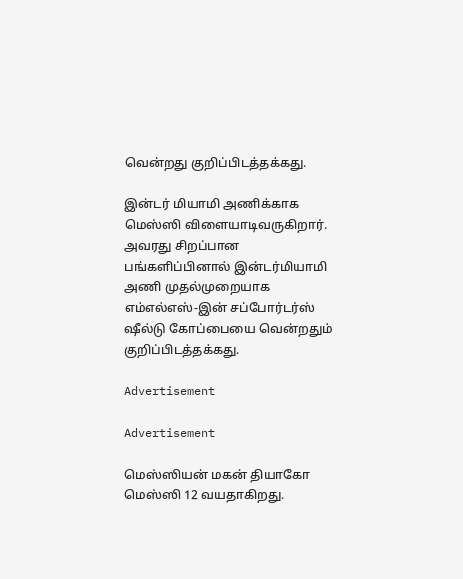வென்றது குறிப்பிடத்தக்கது.

இன்டர் மியாமி அணிக்காக மெஸ்ஸி விளையாடிவருகிறார். அவரது சிறப்பான பங்களிப்பினால் இன்டர்மியாமி அணி முதல்முறையாக எம்எல்எஸ்-இன் சப்போர்டர்ஸ் ஷீல்டு கோப்பையை வென்றதும் குறிப்பிடத்தக்கது.

Advertisement

Advertisement

மெஸ்ஸியன் மகன் தியாகோ மெஸ்ஸி 12 வயதாகிறது.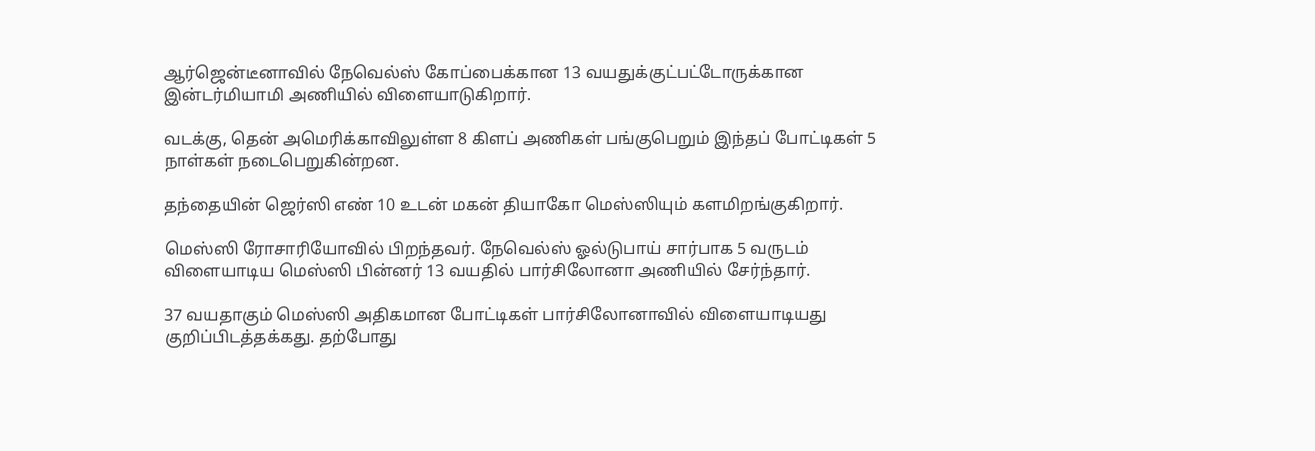ஆர்ஜென்டீனாவில் நேவெல்ஸ் கோப்பைக்கான 13 வயதுக்குட்பட்டோருக்கான இன்டர்மியாமி அணியில் விளையாடுகிறார்.

வடக்கு, தென் அமெரிக்காவிலுள்ள 8 கிளப் அணிகள் பங்குபெறும் இந்தப் போட்டிகள் 5 நாள்கள் நடைபெறுகின்றன.

தந்தையின் ஜெர்ஸி எண் 10 உடன் மகன் தியாகோ மெஸ்ஸியும் களமிறங்குகிறார்.

மெஸ்ஸி ரோசாரியோவில் பிறந்தவர். நேவெல்ஸ் ஓல்டுபாய் சார்பாக 5 வருடம் விளையாடிய மெஸ்ஸி பின்னர் 13 வயதில் பார்சிலோனா அணியில் சேர்ந்தார்.

37 வயதாகும் மெஸ்ஸி அதிகமான போட்டிகள் பார்சிலோனாவில் விளையாடியது குறிப்பிடத்தக்கது. தற்போது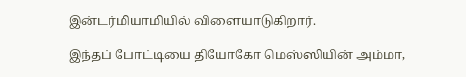இன்டர்மியாமியில் விளையாடுகிறார்.

இந்தப் போட்டியை தியோகோ மெஸ்ஸியின் அம்மா,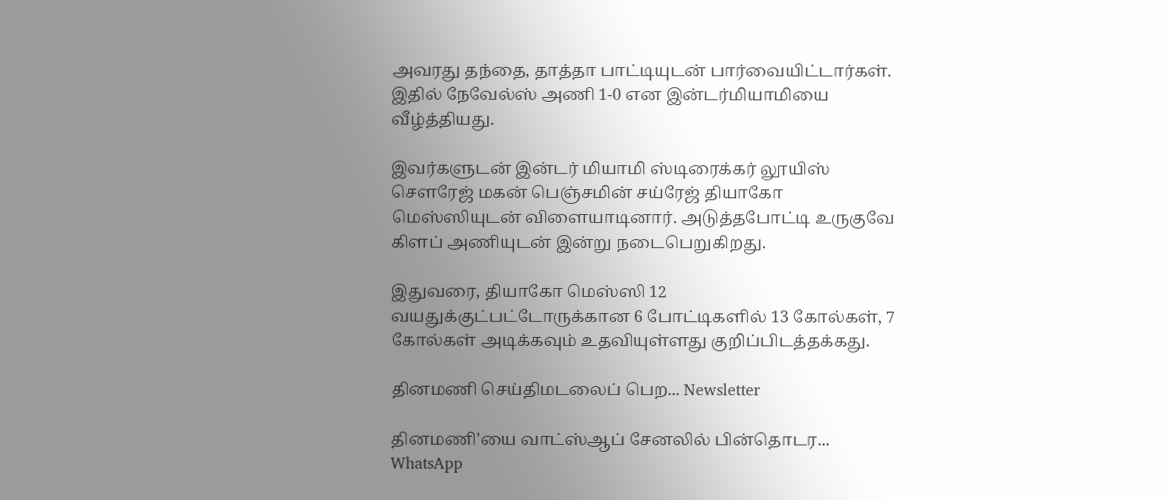அவரது தந்தை, தாத்தா பாட்டியுடன் பார்வையிட்டார்கள். இதில் நேவேல்ஸ் அணி 1-0 என இன்டர்மியாமியை வீழ்த்தியது.

இவர்களுடன் இன்டர் மியாமி ஸ்டிரைக்கர் லூயிஸ் சௌரேஜ் மகன் பெஞ்சமின் சய்ரேஜ் தியாகோ மெஸ்ஸியுடன் விளையாடினார். அடுத்தபோட்டி உருகுவே கிளப் அணியுடன் இன்று நடைபெறுகிறது.

இதுவரை, தியாகோ மெஸ்ஸி 12 வயதுக்குட்பட்டோருக்கான 6 போட்டிகளில் 13 கோல்கள், 7 கோல்கள் அடிக்கவும் உதவியுள்ளது குறிப்பிடத்தக்கது.

தினமணி செய்திமடலைப் பெற... Newsletter

தினமணி'யை வாட்ஸ்ஆப் சேனலில் பின்தொடர... WhatsApp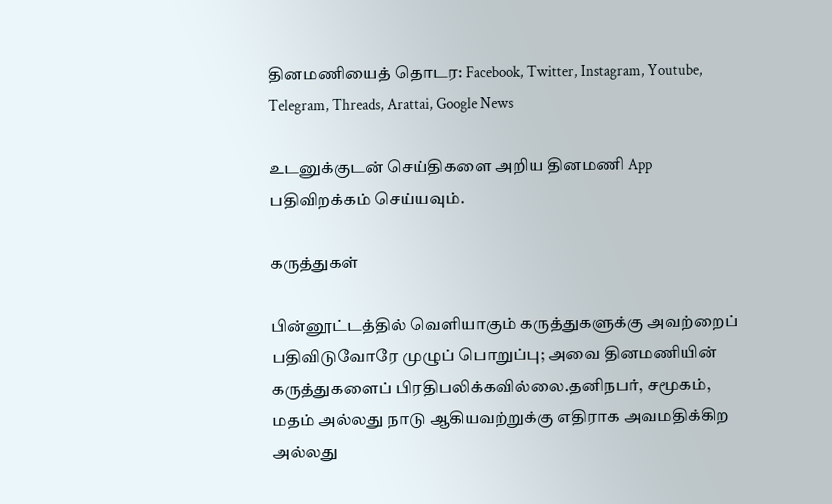தினமணியைத் தொடர: Facebook, Twitter, Instagram, Youtube, Telegram, Threads, Arattai, Google News

உடனுக்குடன் செய்திகளை அறிய தினமணி App பதிவிறக்கம் செய்யவும்.

கருத்துகள்

பின்னூட்டத்தில் வெளியாகும் கருத்துகளுக்கு அவற்றைப் பதிவிடுவோரே முழுப் பொறுப்பு; அவை தினமணியின் கருத்துகளைப் பிரதிபலிக்கவில்லை.தனிநபர், சமூகம், மதம் அல்லது நாடு ஆகியவற்றுக்கு எதிராக அவமதிக்கிற அல்லது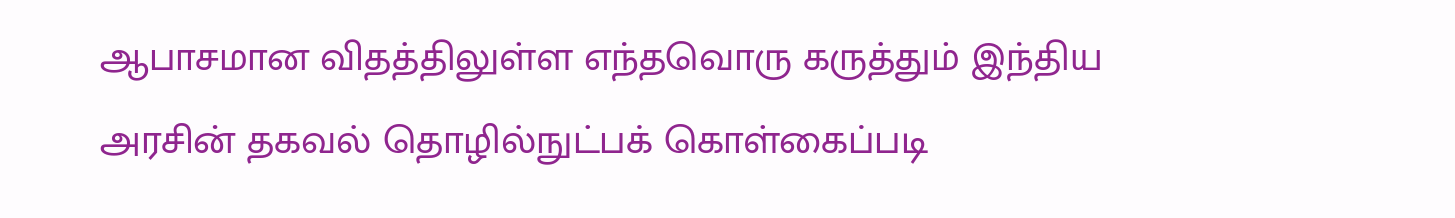ஆபாசமான விதத்திலுள்ள எந்தவொரு கருத்தும் இந்திய அரசின் தகவல் தொழில்நுட்பக் கொள்கைப்படி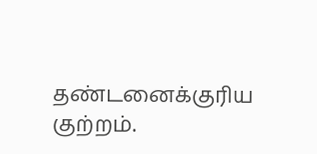தண்டனைக்குரிய குற்றம்.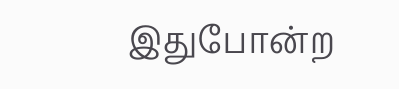இதுபோன்ற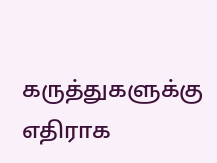கருத்துகளுக்கு எதிராக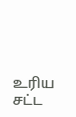உரிய சட்ட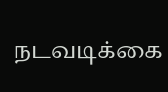நடவடிக்கை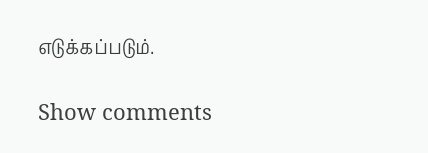எடுக்கப்படும்.

Show comments